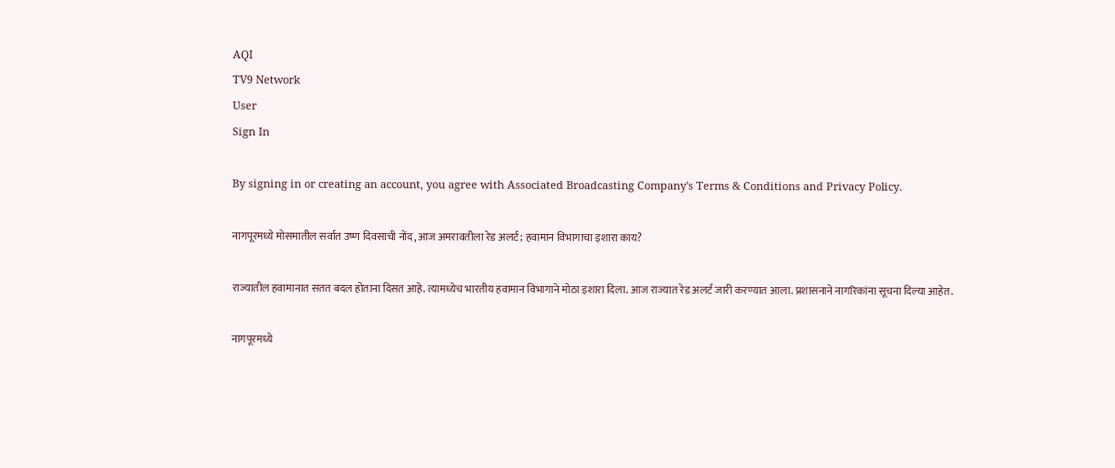AQI
TV9 Network
User
Sign In

By signing in or creating an account, you agree with Associated Broadcasting Company's Terms & Conditions and Privacy Policy.

नागपूरमध्ये मोसमातील सर्वात उष्ण दिवसाची नोंद, आज अमरावतीला रेड अलर्ट; हवामान विभागाचा इशारा काय?

राज्यातील हवामानात सतत बदल होताना दिसत आहे. त्यामध्येच भारतीय हवामान विभागाने मोठा इशारा दिला. आज राज्यात रेड अलर्ट जारी करण्यात आला. प्रशासनाने नागरिकांना सूचना दिल्या आहेत.

नागपूरमध्ये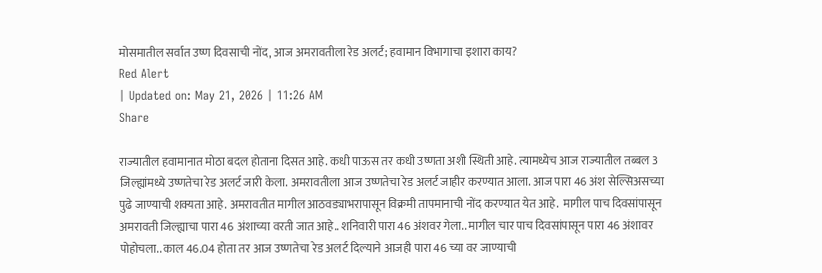मोसमातील सर्वात उष्ण दिवसाची नोंद, आज अमरावतीला रेड अलर्ट; हवामान विभागाचा इशारा काय?
Red Alert
| Updated on: May 21, 2026 | 11:26 AM
Share

राज्यातील हवामानात मोठा बदल होताना दिसत आहे. कधी पाऊस तर कधी उष्णता अशी स्थिती आहे. त्यामध्येच आज राज्यातील तब्बल 3 जिल्ह्यांमध्ये उष्णतेचा रेड अलर्ट जारी केला. अमरावतीला आज उष्णतेचा रेड अलर्ट जाहीर करण्यात आला. आज पारा 46 अंश सेल्सिअसच्या पुढे जाण्याची शक्यता आहे. अमरावतीत मागील आठवड्याभरापासून विक्रमी तापमानाची नोंद करण्यात येत आहे.  मागील पाच दिवसांपासून अमरावती जिल्ह्याचा पारा 46 अंशाच्या वरती जात आहे.. शनिवारी पारा 46 अंशवर गेला.. मागील चार पाच दिवसांपासून पारा 46 अंशावर पोहोचला.. काल 46.04 होता तर आज उष्णतेचा रेड अलर्ट दिल्याने आजही पारा 46 च्या वर जाण्याची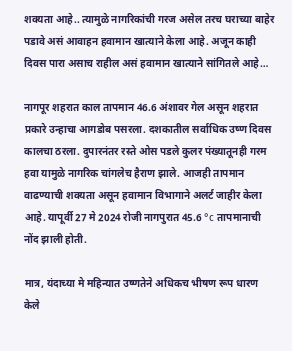शक्यता आहे.. त्यामुळे नागरिकांची गरज असेल तरच घराच्या बाहेर पडावे असं आवाहन हवामान खात्याने केला आहे. अजून काही दिवस पारा असाच राहील असं हवामान खात्याने सांगितले आहे…

नागपूर शहरात काल तापमान 46.6 अंशावर गेल असून शहरात प्रकारे उन्हाचा आगडोब पसरला. दशकातील सर्वाधिक उष्ण दिवस कालचा ठरला. दुपारनंतर रस्ते ओस पडले कुलर पंख्यातूनही गरम हवा यामुळे नागरिक चांगलेच हैराण झाले. आजही तापमान वाढण्याची शक्यता असून हवामान विभागाने अलर्ट जाहीर केला आहे. यापूर्वी 27 मे 2024 रोजी नागपुरात 45.6 °c तापमानाची नोंद झाली होती.

मात्र, यंदाच्या मे महिन्यात उष्णतेने अधिकच भीषण रूप धारण केले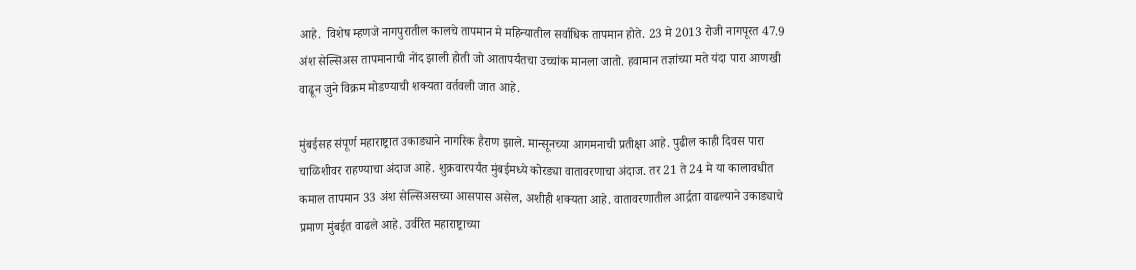आहे.  विशेष म्हणजे नागपुरातील कालचे तापमान मे महिन्यातील सर्वाधिक तापमान होते. 23 मे 2013 रोजी नागपूरत 47.9 अंश सेल्सिअस तापमानाची नोंद झाली होती जो आतापर्यंतचा उच्चांक मानला जातो. हवामान तज्ञांच्या मते यंदा पारा आणखी वाढून जुने विक्रम मोडण्याची शक्यता वर्तवली जात आहे.

मुंबईसह संपूर्ण महाराष्ट्रात उकाड्याने नागरिक हैराण झाले. मान्सूनच्या आगमनाची प्रतीक्षा आहे. पुढील काही दिवस पारा चाळिशीवर राहण्याचा अंदाज आहे. शुक्रवारपर्यंत मुंबईमध्ये कोरड्या वातावरणाचा अंदाज. तर 21 ते 24 मे या कालावधीत कमाल तापमान 33 अंश सेल्सिअसच्या आसपास असेल, अशीही शक्यता आहे. वातावरणातील आर्द्रता वाढल्याने उकाड्याचे प्रमाण मुंबईत वाढले आहे. उर्वरित महाराष्ट्राच्या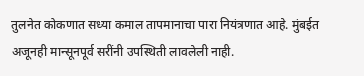तुलनेत कोकणात सध्या कमाल तापमानाचा पारा नियंत्रणात आहे. मुंबईत अजूनही मान्सूनपूर्व सरींनी उपस्थिती लावलेली नाही.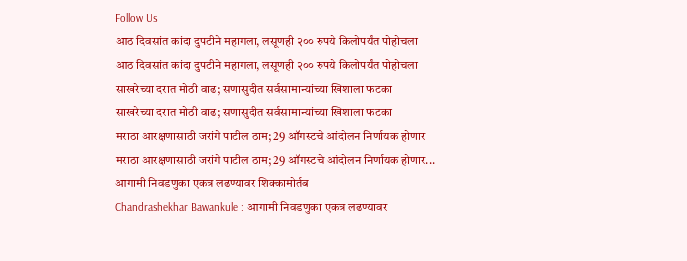Follow Us
आठ दिवसांत कांदा दुपटीने महागला, लसूणही २०० रुपये किलोपर्यंत पोहोचला
आठ दिवसांत कांदा दुपटीने महागला, लसूणही २०० रुपये किलोपर्यंत पोहोचला
साखरेच्या दरात मोठी वाढ; सणासुदीत सर्वसामान्यांच्या खिशाला फटका
साखरेच्या दरात मोठी वाढ; सणासुदीत सर्वसामान्यांच्या खिशाला फटका
मराठा आरक्षणासाठी जरांगे पाटील ठाम; 29 ऑगस्टचे आंदोलन निर्णायक होणार
मराठा आरक्षणासाठी जरांगे पाटील ठाम; 29 ऑगस्टचे आंदोलन निर्णायक होणार...
आगामी निवडणुका एकत्र लढण्यावर शिक्कामोर्तब
Chandrashekhar Bawankule : आगामी निवडणुका एकत्र लढण्यावर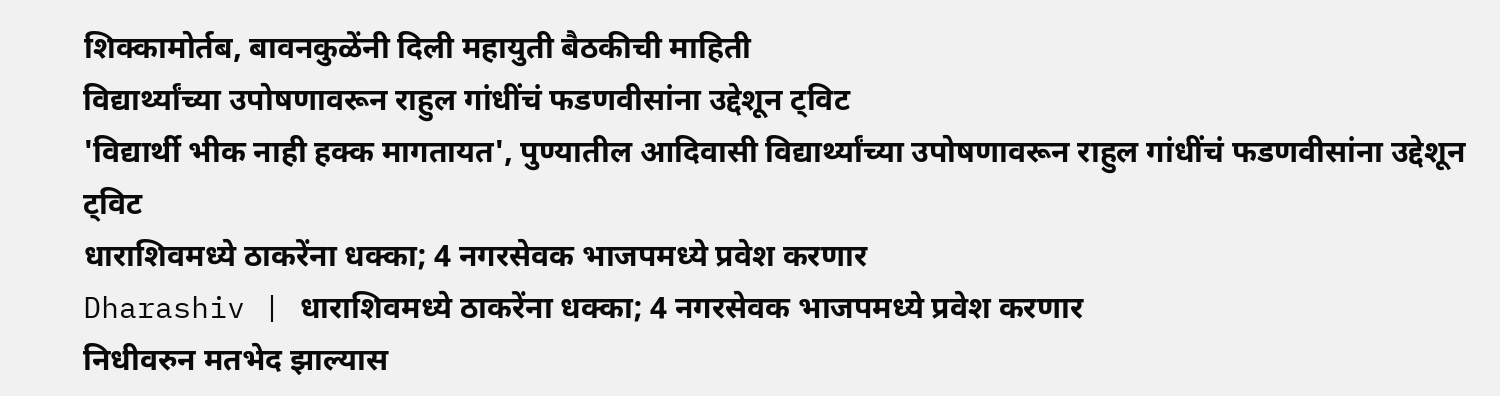शिक्कामोर्तब, बावनकुळेंनी दिली महायुती बैठकीची माहिती
विद्यार्थ्यांच्या उपोषणावरून राहुल गांधींचं फडणवीसांना उद्देशून ट्विट
'विद्यार्थी भीक नाही हक्क मागतायत', पुण्यातील आदिवासी विद्यार्थ्यांच्या उपोषणावरून राहुल गांधींचं फडणवीसांना उद्देशून ट्विट
धाराशिवमध्ये ठाकरेंना धक्का; 4 नगरसेवक भाजपमध्ये प्रवेश करणार
Dharashiv | धाराशिवमध्ये ठाकरेंना धक्का; 4 नगरसेवक भाजपमध्ये प्रवेश करणार
निधीवरुन मतभेद झाल्यास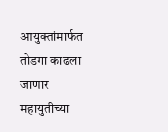आयुक्तांमार्फत तोडगा काढला जाणार
महायुतीच्या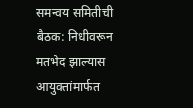समन्वय समितीची बैठक: निधीवरून मतभेद झाल्यास आयुक्तांमार्फत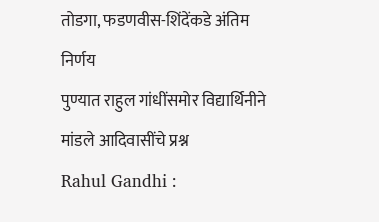तोडगा, फडणवीस-शिंदेंकडे अंतिम निर्णय
पुण्यात राहुल गांधींसमोर विद्यार्थिनीने मांडले आदिवासींचे प्रश्न
Rahul Gandhi :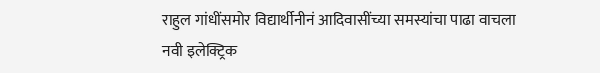राहुल गांधींसमोर विद्यार्थीनीनं आदिवासींच्या समस्यांचा पाढा वाचला
नवी इलेक्ट्रिक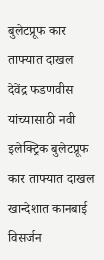बुलेटप्रूफ कार ताफ्यात दाखल
देवेंद्र फडणवीस यांच्यासाठी नवी इलेक्ट्रिक बुलेटप्रूफ कार ताफ्यात दाखल
खान्देशात कानबाई विसर्जन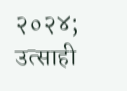२०२४; उत्साही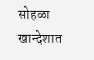सोहळा
खान्देशात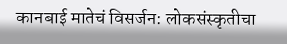कानबाई मातेचं विसर्जन: लोकसंस्कृतीचा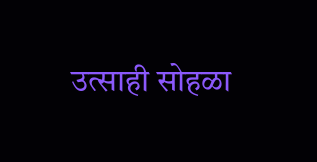उत्साही सोहळा